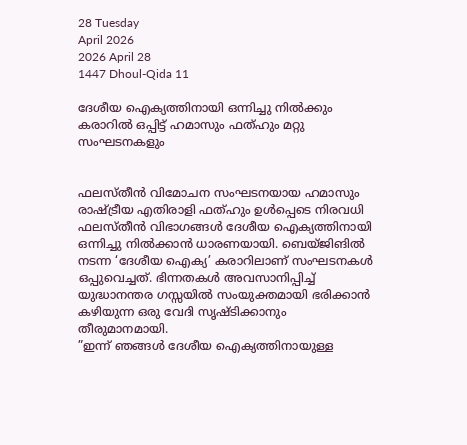28 Tuesday
April 2026
2026 April 28
1447 Dhoul-Qida 11

ദേശീയ ഐക്യത്തിനായി ഒന്നിച്ചു നില്‍ക്കും കരാറില്‍ ഒപ്പിട്ട് ഹമാസും ഫത്ഹും മറ്റു സംഘടനകളും


ഫലസ്തീന്‍ വിമോചന സംഘടനയായ ഹമാസും രാഷ്ട്രീയ എതിരാളി ഫത്ഹും ഉള്‍പ്പെടെ നിരവധി ഫലസ്തീന്‍ വിഭാഗങ്ങള്‍ ദേശീയ ഐക്യത്തിനായി ഒന്നിച്ചു നില്‍ക്കാന്‍ ധാരണയായി. ബെയ്ജിങില്‍ നടന്ന ‘ദേശീയ ഐക്യ’ കരാറിലാണ് സംഘടനകള്‍ ഒപ്പുവെച്ചത്. ഭിന്നതകള്‍ അവസാനിപ്പിച്ച് യുദ്ധാനന്തര ഗസ്സയില്‍ സംയുക്തമായി ഭരിക്കാന്‍ കഴിയുന്ന ഒരു വേദി സൃഷ്ടിക്കാനും തീരുമാനമായി.
”ഇന്ന് ഞങ്ങള്‍ ദേശീയ ഐക്യത്തിനായുള്ള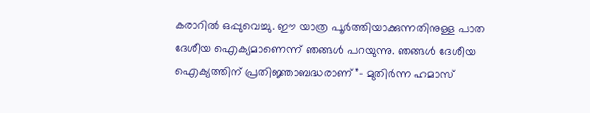കരാറില്‍ ഒപ്പുവെച്ചു. ഈ യാത്ര പൂര്‍ത്തിയാക്കുന്നതിനുള്ള പാത ദേശീയ ഐക്യമാണെന്ന് ഞങ്ങള്‍ പറയുന്നു. ഞങ്ങള്‍ ദേശീയ ഐക്യത്തിന് പ്രതിജ്ഞാബദ്ധരാണ്”- മുതിര്‍ന്ന ഹമാസ്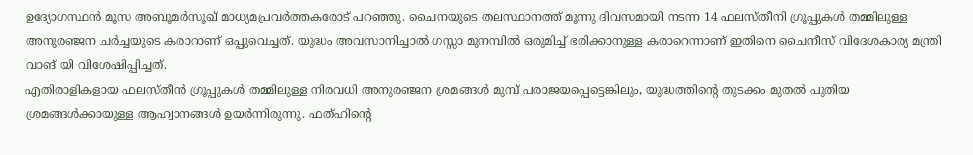ഉദ്യോഗസ്ഥന്‍ മൂസ അബൂമര്‍സൂഖ് മാധ്യമപ്രവര്‍ത്തകരോട് പറഞ്ഞു. ചൈനയുടെ തലസ്ഥാനത്ത് മൂന്നു ദിവസമായി നടന്ന 14 ഫലസ്തീനി ഗ്രൂപ്പുകള്‍ തമ്മിലുള്ള അനുരഞ്ജന ചര്‍ച്ചയുടെ കരാറാണ് ഒപ്പുവെച്ചത്. യുദ്ധം അവസാനിച്ചാല്‍ ഗസ്സാ മുനമ്പില്‍ ഒരുമിച്ച് ഭരിക്കാനുള്ള കരാറെന്നാണ് ഇതിനെ ചൈനീസ് വിദേശകാര്യ മന്ത്രി വാങ് യി വിശേഷിപ്പിച്ചത്.
എതിരാളികളായ ഫലസ്തീന്‍ ഗ്രൂപ്പുകള്‍ തമ്മിലുള്ള നിരവധി അനുരഞ്ജന ശ്രമങ്ങള്‍ മുമ്പ് പരാജയപ്പെട്ടെങ്കിലും, യുദ്ധത്തിന്റെ തുടക്കം മുതല്‍ പുതിയ ശ്രമങ്ങള്‍ക്കായുള്ള ആഹ്വാനങ്ങള്‍ ഉയര്‍ന്നിരുന്നു. ഫത്ഹിന്റെ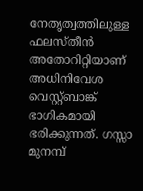നേതൃത്വത്തിലുള്ള ഫലസ്തീന്‍ അതോറിറ്റിയാണ് അധിനിവേശ വെസ്റ്റ്ബാങ്ക് ഭാഗികമായി ഭരിക്കുന്നത്. ഗസ്സാ മുനമ്പ്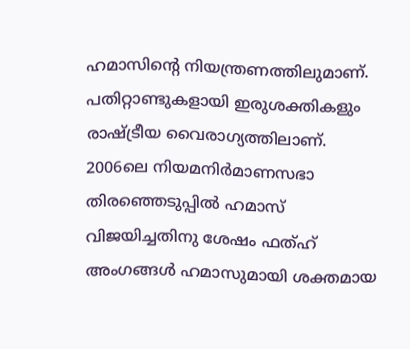ഹമാസിന്റെ നിയന്ത്രണത്തിലുമാണ്. പതിറ്റാണ്ടുകളായി ഇരുശക്തികളും രാഷ്ട്രീയ വൈരാഗ്യത്തിലാണ്. 2006ലെ നിയമനിര്‍മാണസഭാ തിരഞ്ഞെടുപ്പില്‍ ഹമാസ് വിജയിച്ചതിനു ശേഷം ഫത്ഹ് അംഗങ്ങള്‍ ഹമാസുമായി ശക്തമായ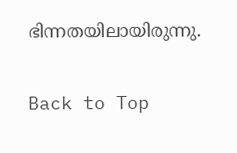ഭിന്നതയിലായിരുന്നു.

Back to Top